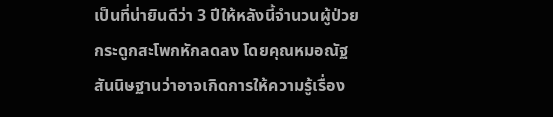เป็นที่น่ายินดีว่า 3 ปีให้หลังนี้จำนวนผู้ป่วยกระดูกสะโพกหักลดลง โดยคุณหมอณัฐสันนิษฐานว่าอาจเกิดการให้ความรู้เรื่อง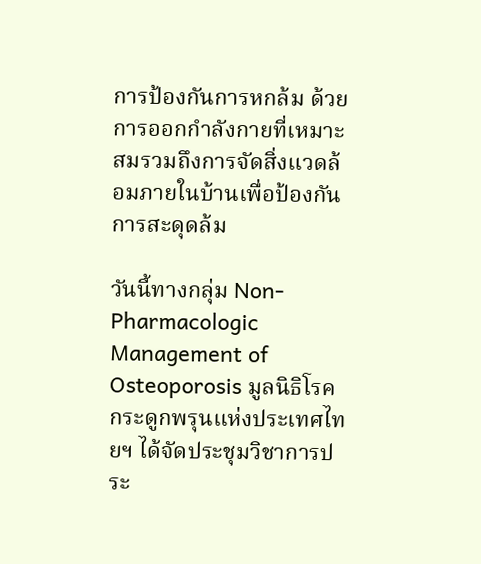การป้องกันการหกล้ม ด้วยการออกกำลังกายที่เหมาะสมรวมถึงการจัดสิ่งแวดล้อมภายในบ้านเพื่อป้องกันการสะดุดล้ม

วันนี้ทางกลุ่ม Non-Pharmacologic Management of Osteoporosis มูลนิธิโรคกระดูกพรุนแห่งประเทศไทยฯ ได้จัดประชุมวิชาการประ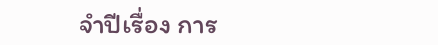จำปีเรื่อง การ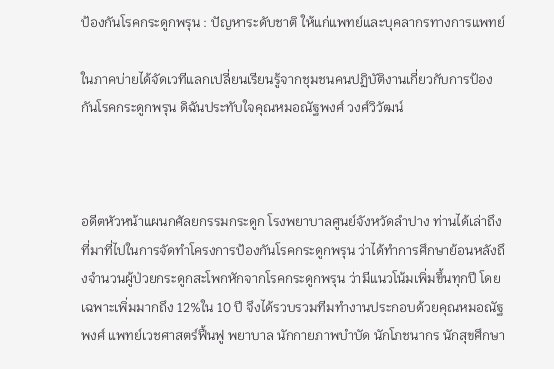ป้องกันโรคกระดูกพรุน : ปัญหาระดับชาติ ให้แก่แพทย์และบุคลากรทางการแพทย์

ในภาคบ่ายได้จัดเวทีแลกเปลี่ยนเรียนรู้จากชุมชนคนปฏิบัติงานเกี่ยวกับการป้องกันโรคกระดูกพรุน ดิฉันประทับใจคุณหมอณัฐพงศ์ วงศ์วิวัฒน์



อดีตหัวหน้าแผนกศัลยกรรมกระดูก โรงพยาบาลศูนย์จังหวัดลำปาง ท่านได้เล่าถึงที่มาที่ไปในการจัดทำโครงการป้องกันโรคกระดูกพรุน ว่าได้ทำการศึกษาย้อนหลังถึงจำนวนผู้ป่วยกระดูกสะโพกหักจากโรคกระดูกพรุน ว่ามีแนวโน้มเพิ่มขึ้นทุกปี โดยเฉพาะเพิ่มมากถึง 12%ใน 10 ปี จึงได้รวบรวมทีมทำงานประกอบด้วยคุณหมอณัฐพงศ์ แพทย์เวชศาสตร์ฟื้นฟู พยาบาล นักกายภาพบำบัด นักโภชนากร นักสุขศึกษา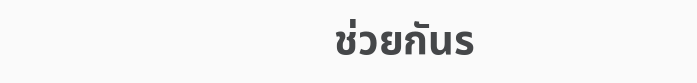ช่วยกันร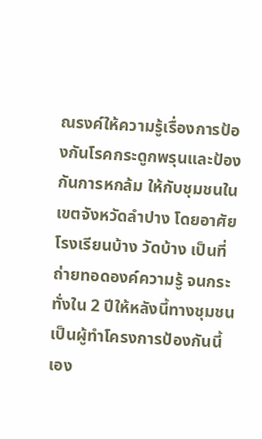ณรงค์ให้ความรู้เรื่องการป้องกันโรคกระดูกพรุนและป้องกันการหกล้ม ให้กับชุมชนในเขตจังหวัดลำปาง โดยอาศัยโรงเรียนบ้าง วัดบ้าง เป็นที่ถ่ายทอดองค์ความรู้ จนกระทั่งใน 2 ปีให้หลังนี้ทางชุมชนเป็นผู้ทำโครงการป้องกันนี้เอง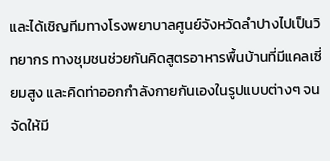และได้เชิญทีมทางโรงพยาบาลศูนย์จังหวัดลำปางไปเป็นวิทยากร ทางชุมชนช่วยกันคิดสูตรอาหารพื้นบ้านที่มีแคลเซี่ยมสูง และคิดท่าออกกำลังกายกันเองในรูปแบบต่างๆ จนจัดให้มี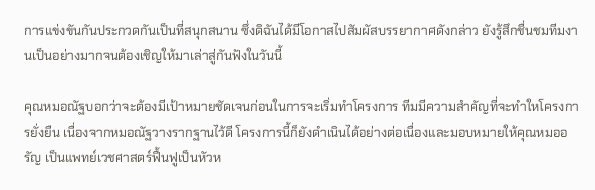การแข่งขันกันประกวดกันเป็นที่สนุกสนาน ซึ่งดิฉันได้มีโอกาสไปสัมผัสบรรยากาศดังกล่าว ยังรู้สึกชื่นชมทีมงานเป็นอย่างมากจนต้องเชิญให้มาเล่าสู่กันฟังในวันนี้

คุณหมอณัฐบอกว่าจะต้องมีเป้าหมายชัดเจนก่อนในการจะเริ่มทำโครงการ ทีมมีความสำคัญที่จะทำใหโครงการยั่งยืน เนื่องจากหมอณัฐวางรากฐานไว้ดี โครงการนี้ก็ยังดำเนินได้อย่างต่อเนื่องและมอบหมายให้คุณหมออรัญ เป็นแพทย์เวชศาสตร์ฟื้นฟูเป็นหัวห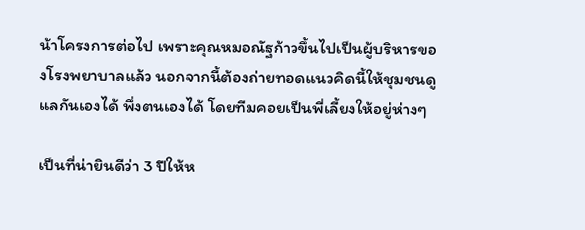น้าโครงการต่อไป เพราะคุณหมอณัฐก้าวขึ้นไปเป็นผู้บริหารของโรงพยาบาลแล้ว นอกจากนี้ต้องถ่ายทอดแนวคิดนี้ให้ชุมชนดูแลกันเองได้ พึ่งตนเองได้ โดยทีมคอยเป็นพี่เลี้ยงให้อยู่ห่างๆ

เป็นที่น่ายินดีว่า 3 ปีให้ห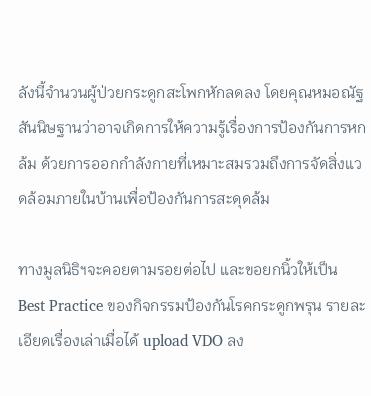ลังนี้จำนวนผู้ป่วยกระดูกสะโพกหักลดลง โดยคุณหมอณัฐสันนิษฐานว่าอาจเกิดการให้ความรู้เรื่องการป้องกันการหกล้ม ด้วยการออกกำลังกายที่เหมาะสมรวมถึงการจัดสิ่งแวดล้อมภายในบ้านเพื่อป้องกันการสะดุดล้ม

ทางมูลนิธิฯจะคอยตามรอยต่อไป และขอยกนิ้วให้เป็น Best Practice ของกิจกรรมป้องกันโรคกระดูกพรุน รายละเอียดเรื่องเล่าเมื่อได้ upload VDO ลง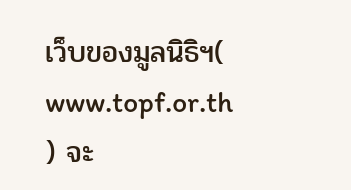เว็บของมูลนิธิฯ( www.topf.or.th ) จะ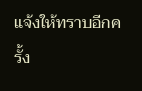แจ้งให้ทราบอีกครั้ง